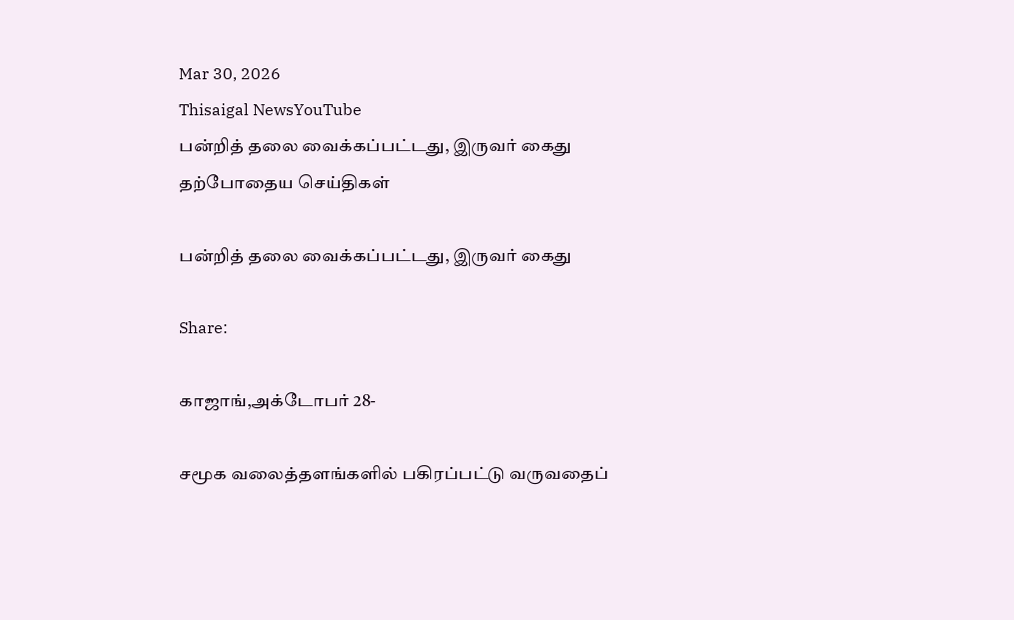Mar 30, 2026
Thisaigal NewsYouTube
பன்றித் தலை வைக்கப்பட்டது, இருவர் கைது
தற்போதைய செய்திகள்

பன்றித் தலை வைக்கப்பட்டது, இருவர் கைது

Share:

காஜாங்,அக்டோபர் 28-

சமூக வலைத்தளங்களில் பகிரப்பட்டு வருவதைப்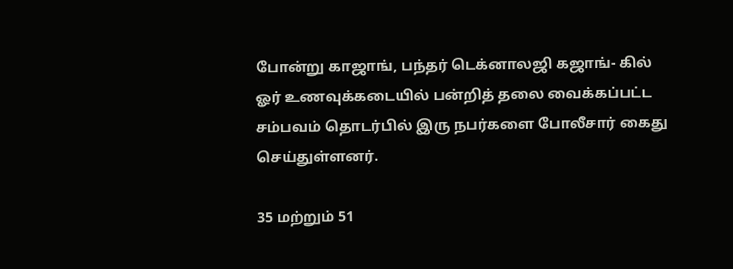போன்று காஜாங், பந்தர் டெக்னாலஜி கஜாங்- கில் ஓர் உணவுக்கடையில் பன்றித் தலை வைக்கப்பட்ட சம்பவம் தொடர்பில் இரு நபர்களை போலீசார் கைது செய்துள்ளனர்.

35 மற்றும் 51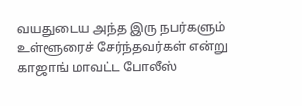வயதுடைய அந்த இரு நபர்களும் உள்ளூரைச் சேர்ந்தவர்கள் என்று காஜாங் மாவட்ட போலீஸ்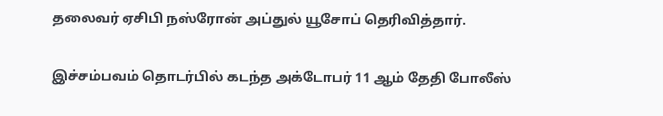தலைவர் ஏசிபி நஸ்ரோன் அப்துல் யூசோப் தெரிவித்தார்.

இச்சம்பவம் தொடர்பில் கடந்த அக்டோபர் 11 ஆம் தேதி போலீஸ்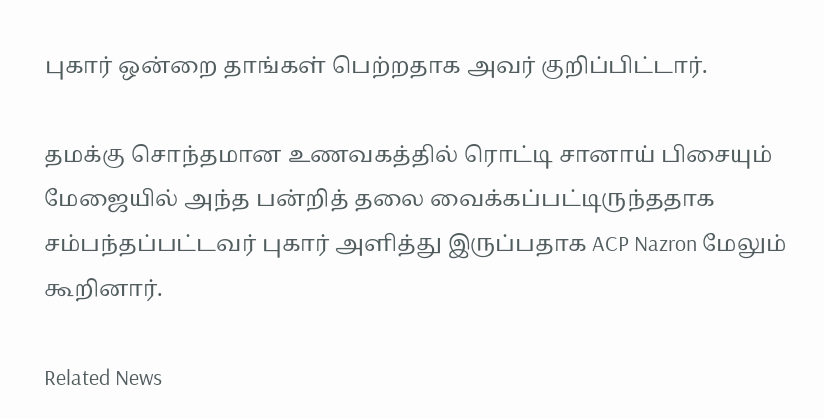புகார் ஒன்றை தாங்கள் பெற்றதாக அவர் குறிப்பிட்டார்.

தமக்கு சொந்தமான உணவகத்தில் ரொட்டி சானாய் பிசையும் மேஜையில் அந்த பன்றித் தலை வைக்கப்பட்டிருந்ததாக சம்பந்தப்பட்டவர் புகார் அளித்து இருப்பதாக ACP Nazron மேலும் கூறினார்.

Related News